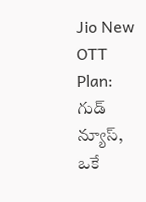Jio New OTT Plan: గుడ్ న్యూస్, ఒకే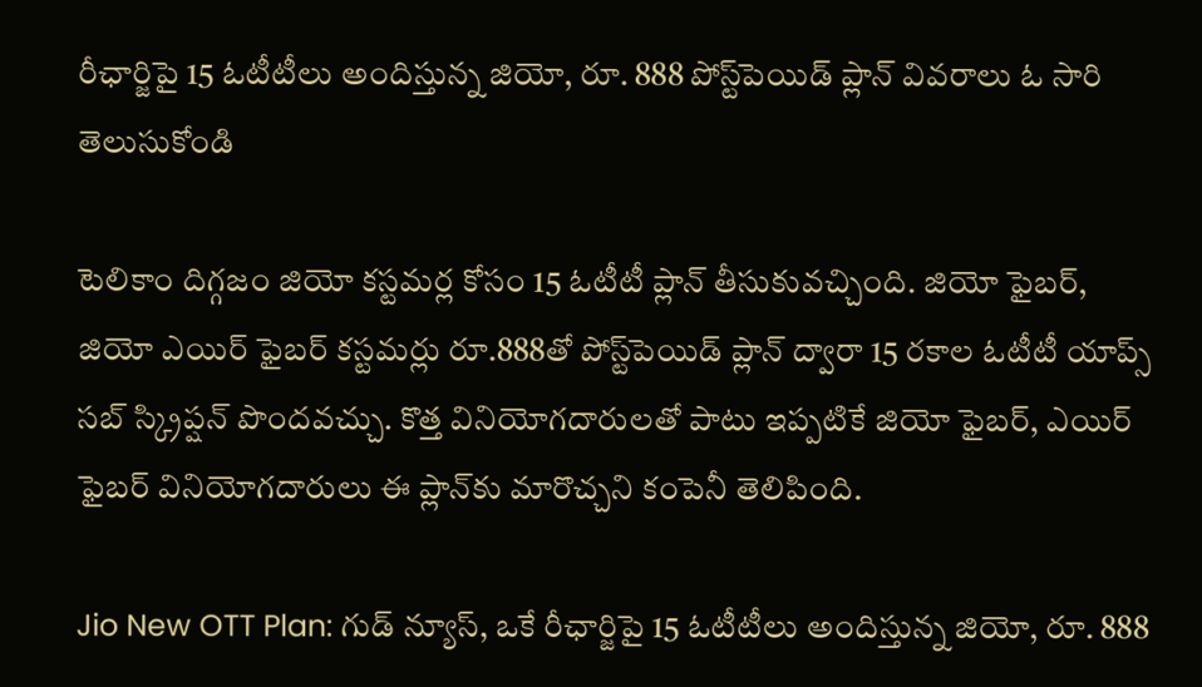రీఛార్జిపై 15 ఓటీటీలు అందిస్తున్న జియో, రూ. 888 పోస్ట్‌పెయిడ్‌ ప్లాన్ వివరాలు ఓ సారి తెలుసుకోండి

టెలికాం దిగ్గజం జియో కస్టమర్ల కోసం 15 ఓటీటీ ప్లాన్ తీసుకువచ్చింది. జియో ఫైబర్‌, జియో ఎయిర్‌ ఫైబర్‌ కస్టమర్లు రూ.888తో పోస్ట్‌పెయిడ్‌ ప్లాన్‌ ద్వారా 15 రకాల ఓటీటీ యాప్స్ సబ్ స్క్రిప్షన్ పొందవచ్చు. కొత్త వినియోగదారులతో పాటు ఇప్పటికే జియో ఫైబర్‌, ఎయిర్‌ ఫైబర్‌ వినియోగదారులు ఈ ప్లాన్‌కు మారొచ్చని కంపెనీ తెలిపింది.

Jio New OTT Plan: గుడ్ న్యూస్, ఒకే రీఛార్జిపై 15 ఓటీటీలు అందిస్తున్న జియో, రూ. 888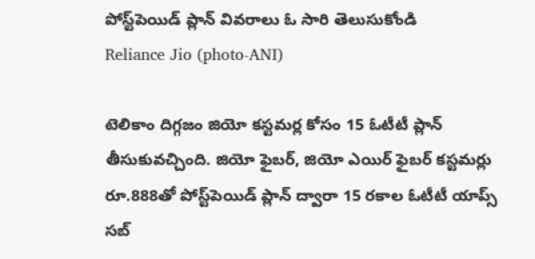పోస్ట్‌పెయిడ్‌ ప్లాన్ వివరాలు ఓ సారి తెలుసుకోండి
Reliance Jio (photo-ANI)

టెలికాం దిగ్గజం జియో కస్టమర్ల కోసం 15 ఓటీటీ ప్లాన్ తీసుకువచ్చింది. జియో ఫైబర్‌, జియో ఎయిర్‌ ఫైబర్‌ కస్టమర్లు రూ.888తో పోస్ట్‌పెయిడ్‌ ప్లాన్‌ ద్వారా 15 రకాల ఓటీటీ యాప్స్ సబ్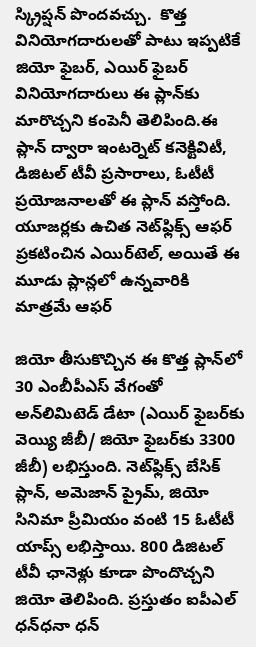స్క్రిప్షన్ పొందవచ్చు.  కొత్త వినియోగదారులతో పాటు ఇప్పటికే జియో ఫైబర్‌, ఎయిర్‌ ఫైబర్‌ వినియోగదారులు ఈ ప్లాన్‌కు మారొచ్చని కంపెనీ తెలిపింది.ఈ ప్లాన్ ద్వారా ఇంటర్నెట్‌ కనెక్టివిటీ, డిజిటల్‌ టీవీ ప్రసారాలు, ఓటీటీ ప్రయోజనాలతో ఈ ప్లాన్‌ వస్తోంది. యూజర్లకు ఉచిత నెట్‌ఫ్లిక్స్‌ ఆఫర్ ప్రకటించిన ఎయిర్‌టెల్, అయితే ఈ మూడు ప్లాన్లలో ఉన్నవారికి మాత్రమే ఆఫర్

జియో తీసుకొచ్చిన ఈ కొత్త ప్లాన్‌లో 30 ఎంబీపీఎస్‌ వేగంతో అన్‌లిమిటెడ్‌ డేటా (ఎయిర్‌ ఫైబర్‌కు వెయ్యి జీబీ/ జియో ఫైబర్‌కు 3300 జీబీ) లభిస్తుంది. నెట్‌ఫ్లిక్స్‌ బేసిక్‌ ప్లాన్‌, అమెజాన్‌ ప్రైమ్‌, జియో సినిమా ప్రీమియం వంటి 15 ఓటీటీ యాప్స్‌ లభిస్తాయి. 800 డిజిటల్‌ టీవీ ఛానెళ్లు కూడా పొందొచ్చని జియో తెలిపింది. ప్రస్తుతం ఐపీఎల్‌ ధన్‌ధనా ధన్‌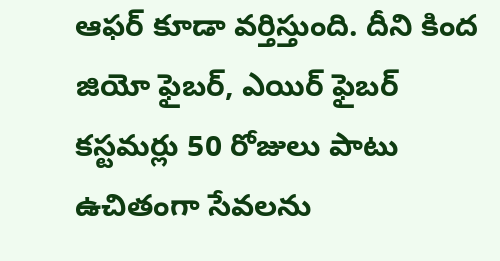ఆఫర్‌ కూడా వర్తిస్తుంది. దీని కింద జియో ఫైబర్‌, ఎయిర్‌ ఫైబర్‌ కస్టమర్లు 50 రోజులు పాటు ఉచితంగా సేవలను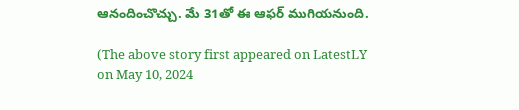ఆనందించొచ్చు. మే 31తో ఈ ఆఫర్‌ ముగియనుంది.

(The above story first appeared on LatestLY on May 10, 2024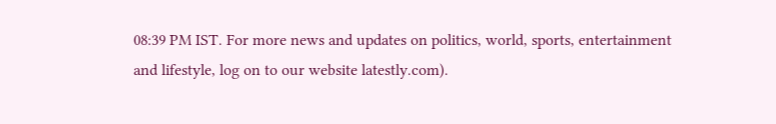08:39 PM IST. For more news and updates on politics, world, sports, entertainment and lifestyle, log on to our website latestly.com).